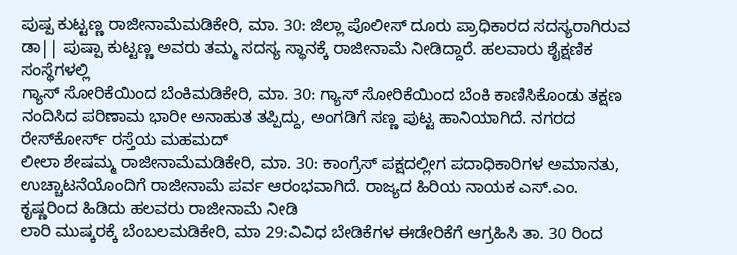ಪುಷ್ಪ ಕುಟ್ಟಣ್ಣ ರಾಜೀನಾಮೆಮಡಿಕೇರಿ, ಮಾ. 30: ಜಿಲ್ಲಾ ಪೊಲೀಸ್ ದೂರು ಪ್ರಾಧಿಕಾರದ ಸದಸ್ಯರಾಗಿರುವ ಡಾ|| ಪುಷ್ಪಾ ಕುಟ್ಟಣ್ಣ ಅವರು ತಮ್ಮ ಸದಸ್ಯ ಸ್ಥಾನಕ್ಕೆ ರಾಜೀನಾಮೆ ನೀಡಿದ್ದಾರೆ. ಹಲವಾರು ಶೈಕ್ಷಣಿಕ ಸಂಸ್ಥೆಗಳಲ್ಲಿ
ಗ್ಯಾಸ್ ಸೋರಿಕೆಯಿಂದ ಬೆಂಕಿಮಡಿಕೇರಿ, ಮಾ. 30: ಗ್ಯಾಸ್ ಸೋರಿಕೆಯಿಂದ ಬೆಂಕಿ ಕಾಣಿಸಿಕೊಂಡು ತಕ್ಷಣ ನಂದಿಸಿದ ಪರಿಣಾಮ ಭಾರೀ ಅನಾಹುತ ತಪ್ಪಿದ್ದು, ಅಂಗಡಿಗೆ ಸಣ್ಣ ಪುಟ್ಟ ಹಾನಿಯಾಗಿದೆ. ನಗರದ ರೇಸ್‍ಕೋರ್ಸ್ ರಸ್ತೆಯ ಮಹಮದ್
ಲೀಲಾ ಶೇಷಮ್ಮ ರಾಜೀನಾಮೆಮಡಿಕೇರಿ, ಮಾ. 30: ಕಾಂಗ್ರೆಸ್ ಪಕ್ಷದಲ್ಲೀಗ ಪದಾಧಿಕಾರಿಗಳ ಅಮಾನತು, ಉಚ್ಚಾಟನೆಯೊಂದಿಗೆ ರಾಜೀನಾಮೆ ಪರ್ವ ಆರಂಭವಾಗಿದೆ. ರಾಜ್ಯದ ಹಿರಿಯ ನಾಯಕ ಎಸ್.ಎಂ. ಕೃಷ್ಣರಿಂದ ಹಿಡಿದು ಹಲವರು ರಾಜೀನಾಮೆ ನೀಡಿ
ಲಾರಿ ಮುಷ್ಕರಕ್ಕೆ ಬೆಂಬಲಮಡಿಕೇರಿ, ಮಾ 29:ವಿವಿಧ ಬೇಡಿಕೆಗಳ ಈಡೇರಿಕೆಗೆ ಆಗ್ರಹಿಸಿ ತಾ. 30 ರಿಂದ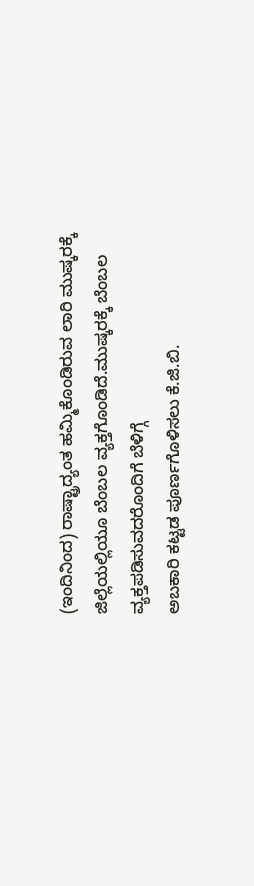(ಇಂದಿನಿಂದ) ರಾಷ್ಟ್ರಾದ್ಯಂತ ಹಮ್ಮಿಕೊಂಡಿರುವ ಲಾರಿ ಮುಷ್ಕರಕ್ಕೆ ಜಿಲ್ಲೆಯಲ್ಲಿಯೂ ಬೆಂಬಲ ವ್ಯಕ್ತಗೊಂಡಿದೆ.ಮುಷ್ಕರಕ್ಕೆ ಬೆಂಬಲ ವ್ಯಕ್ತಪಡಿಸುವದರೊಂದಿಗೆ ಬೆಳಿಗ್ಗೆ
ಅಬಕಾರಿ ಕಟ್ಟಡ ಪೂರ್ಣಗೊಳಿಸಲು ಕೆ.ಜಿ.ಬಿ.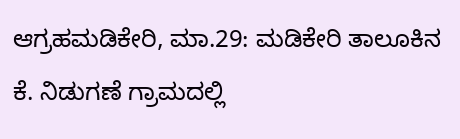ಆಗ್ರಹಮಡಿಕೇರಿ, ಮಾ.29: ಮಡಿಕೇರಿ ತಾಲೂಕಿನ ಕೆ. ನಿಡುಗಣೆ ಗ್ರಾಮದಲ್ಲಿ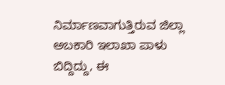ನಿರ್ಮಾಣವಾಗುತ್ತಿರುವ ಜಿಲ್ಲಾ ಅಬಕಾರಿ ಇಲಾಖಾ ಪಾಳು ಬಿದ್ದಿದ್ದು, ಈ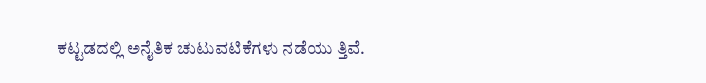ಕಟ್ಟಡದಲ್ಲಿ ಅನೈತಿಕ ಚುಟುವಟಿಕೆಗಳು ನಡೆಯು ತ್ತಿವೆ.